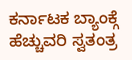ಕರ್ನಾಟಕ ಬ್ಯಾಂಕ್ಗೆ ಹೆಚ್ಚುವರಿ ಸ್ವತಂತ್ರ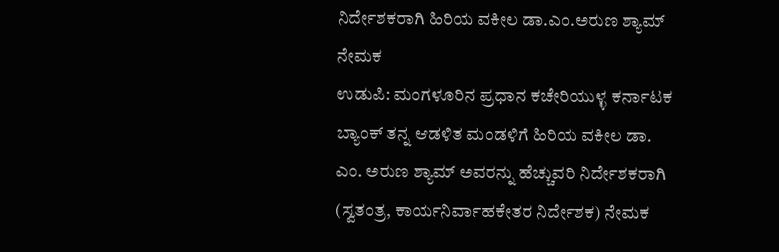ನಿರ್ದೇಶಕರಾಗಿ ಹಿರಿಯ ವಕೀಲ ಡಾ.ಎಂ.ಅರುಣ ಶ್ಯಾಮ್ ನೇಮಕ
ಉಡುಪಿ: ಮಂಗಳೂರಿನ ಪ್ರಧಾನ ಕಚೇರಿಯುಳ್ಳ ಕರ್ನಾಟಕ ಬ್ಯಾಂಕ್ ತನ್ನ ಆಡಳಿತ ಮಂಡಳಿಗೆ ಹಿರಿಯ ವಕೀಲ ಡಾ. ಎಂ. ಅರುಣ ಶ್ಯಾಮ್ ಅವರನ್ನು ಹೆಚ್ಚುವರಿ ನಿರ್ದೇಶಕರಾಗಿ (ಸ್ವತಂತ್ರ, ಕಾರ್ಯನಿರ್ವಾಹಕೇತರ ನಿರ್ದೇಶಕ) ನೇಮಕ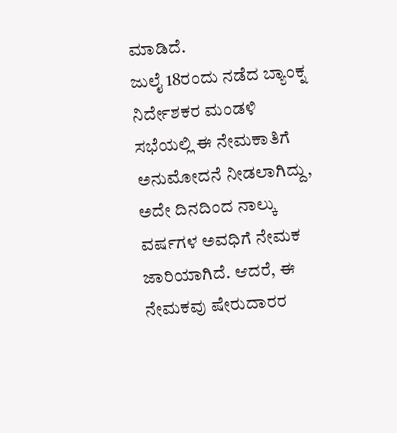ಮಾಡಿದೆ.
ಜುಲೈ 18ರಂದು ನಡೆದ ಬ್ಯಾಂಕ್ನ ನಿರ್ದೇಶಕರ ಮಂಡಳಿ ಸಭೆಯಲ್ಲಿ ಈ ನೇಮಕಾತಿಗೆ ಅನುಮೋದನೆ ನೀಡಲಾಗಿದ್ದು, ಅದೇ ದಿನದಿಂದ ನಾಲ್ಕು ವರ್ಷಗಳ ಅವಧಿಗೆ ನೇಮಕ ಜಾರಿಯಾಗಿದೆ. ಆದರೆ, ಈ ನೇಮಕವು ಷೇರುದಾರರ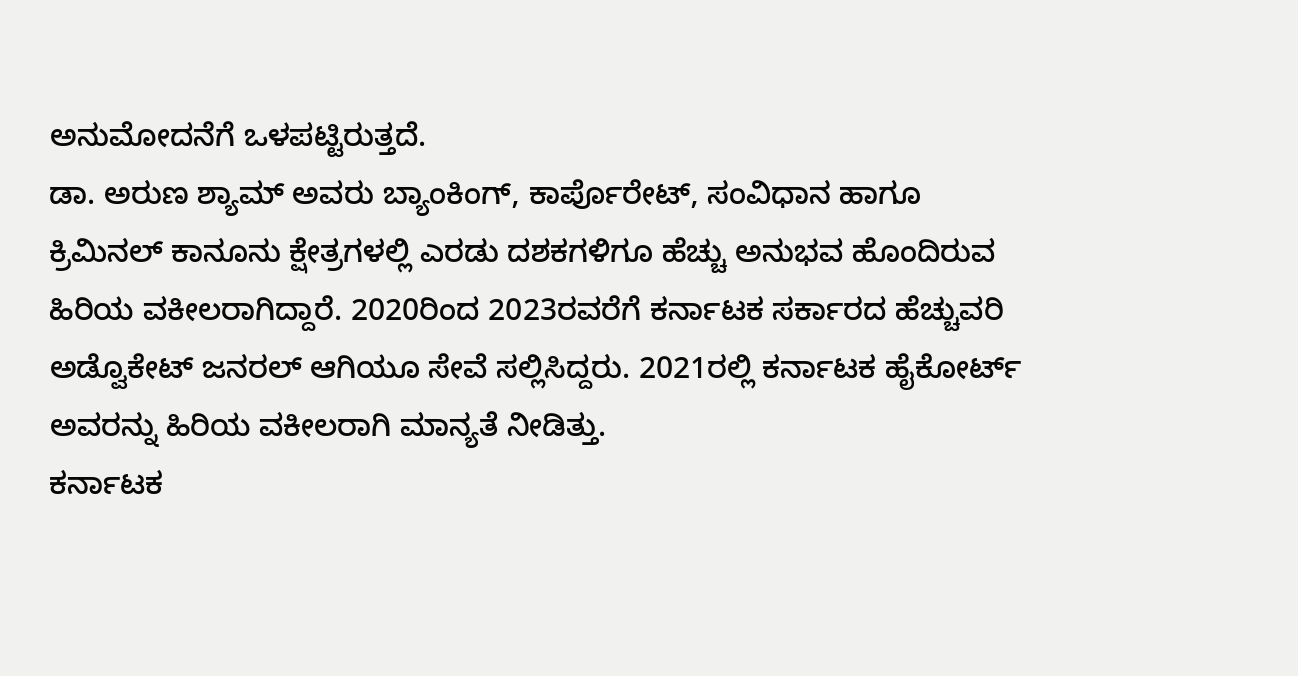ಅನುಮೋದನೆಗೆ ಒಳಪಟ್ಟಿರುತ್ತದೆ.
ಡಾ. ಅರುಣ ಶ್ಯಾಮ್ ಅವರು ಬ್ಯಾಂಕಿಂಗ್, ಕಾರ್ಪೊರೇಟ್, ಸಂವಿಧಾನ ಹಾಗೂ ಕ್ರಿಮಿನಲ್ ಕಾನೂನು ಕ್ಷೇತ್ರಗಳಲ್ಲಿ ಎರಡು ದಶಕಗಳಿಗೂ ಹೆಚ್ಚು ಅನುಭವ ಹೊಂದಿರುವ ಹಿರಿಯ ವಕೀಲರಾಗಿದ್ದಾರೆ. 2020ರಿಂದ 2023ರವರೆಗೆ ಕರ್ನಾಟಕ ಸರ್ಕಾರದ ಹೆಚ್ಚುವರಿ ಅಡ್ವೊಕೇಟ್ ಜನರಲ್ ಆಗಿಯೂ ಸೇವೆ ಸಲ್ಲಿಸಿದ್ದರು. 2021ರಲ್ಲಿ ಕರ್ನಾಟಕ ಹೈಕೋರ್ಟ್ ಅವರನ್ನು ಹಿರಿಯ ವಕೀಲರಾಗಿ ಮಾನ್ಯತೆ ನೀಡಿತ್ತು.
ಕರ್ನಾಟಕ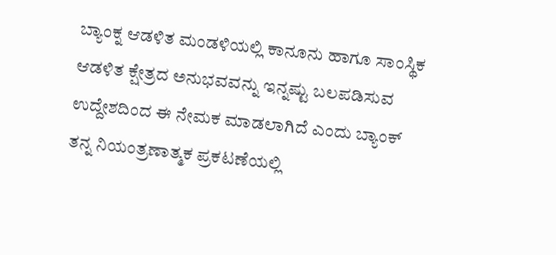ಬ್ಯಾಂಕ್ನ ಆಡಳಿತ ಮಂಡಳಿಯಲ್ಲಿ ಕಾನೂನು ಹಾಗೂ ಸಾಂಸ್ಥಿಕ ಆಡಳಿತ ಕ್ಷೇತ್ರದ ಅನುಭವವನ್ನು ಇನ್ನಷ್ಟು ಬಲಪಡಿಸುವ ಉದ್ದೇಶದಿಂದ ಈ ನೇಮಕ ಮಾಡಲಾಗಿದೆ ಎಂದು ಬ್ಯಾಂಕ್ ತನ್ನ ನಿಯಂತ್ರಣಾತ್ಮಕ ಪ್ರಕಟಣೆಯಲ್ಲಿ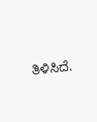ತಿಳಿಸಿದೆ.